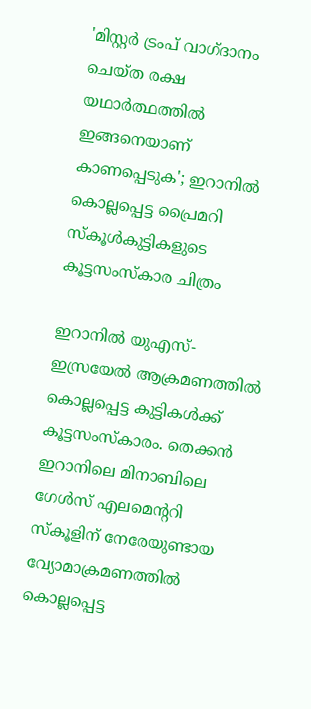'മിസ്റ്റര്‍ ട്രംപ് വാഗ്ദാനം ചെയ്ത രക്ഷ യഥാര്‍ത്ഥത്തില്‍ ഇങ്ങനെയാണ് കാണപ്പെടുക'; ഇറാനില്‍ കൊല്ലപ്പെട്ട പ്രൈമറി സ്‌കൂള്‍കുട്ടികളുടെ കൂട്ടസംസ്‌കാര ചിത്രം

ഇറാനില്‍ യുഎസ്-ഇസ്രയേല്‍ ആക്രമണത്തില്‍ കൊല്ലപ്പെട്ട കുട്ടികള്‍ക്ക് കൂട്ടസംസ്‌കാരം. തെക്കന്‍ ഇറാനിലെ മിനാബിലെ ഗേള്‍സ് എലമെന്ററി സ്‌കൂളിന് നേരേയുണ്ടായ വ്യോമാക്രമണത്തില്‍ കൊല്ലപ്പെട്ട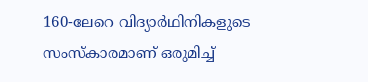160-ലേറെ വിദ്യാര്‍ഥിനികളുടെ സംസ്‌കാരമാണ് ഒരുമിച്ച്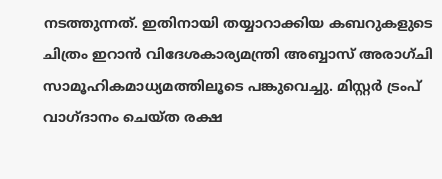നടത്തുന്നത്. ഇതിനായി തയ്യാറാക്കിയ കബറുകളുടെ ചിത്രം ഇറാന്‍ വിദേശകാര്യമന്ത്രി അബ്ബാസ് അരാഗ്ചി സാമൂഹികമാധ്യമത്തിലൂടെ പങ്കുവെച്ചു. മിസ്റ്റര്‍ ട്രംപ് വാഗ്ദാനം ചെയ്ത രക്ഷ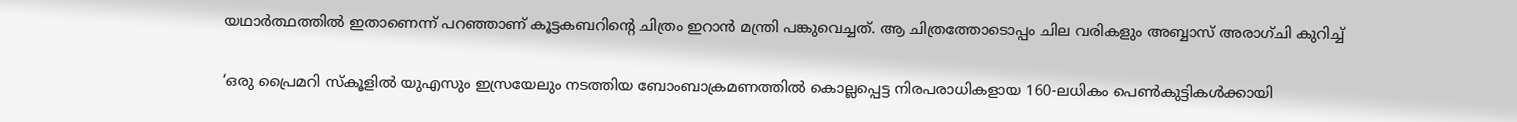യഥാര്‍ത്ഥത്തില്‍ ഇതാണെന്ന് പറഞ്ഞാണ് കൂട്ടകബറിന്റെ ചിത്രം ഇറാന്‍ മന്ത്രി പങ്കുവെച്ചത്. ആ ചിത്രത്തോടൊപ്പം ചില വരികളും അബ്ബാസ് അരാഗ്ചി കുറിച്ച്

‘ഒരു പ്രൈമറി സ്‌കൂളില്‍ യുഎസും ഇസ്രയേലും നടത്തിയ ബോംബാക്രമണത്തില്‍ കൊല്ലപ്പെട്ട നിരപരാധികളായ 160-ലധികം പെണ്‍കുട്ടികള്‍ക്കായി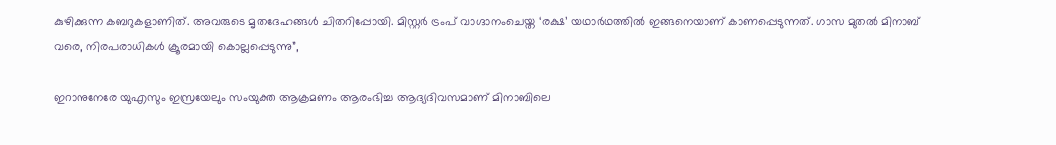കുഴിക്കുന്ന കബറുകളാണിത്. അവരുടെ മൃതദേഹങ്ങള്‍ ചിതറിപ്പോയി. മിസ്റ്റര്‍ ട്രംപ് വാഗ്ദാനംചെയ്ത ‘രക്ഷ’ യഥാര്‍ഥത്തില്‍ ഇങ്ങനെയാണ് കാണപ്പെടുന്നത്. ഗാസ മുതല്‍ മിനാബ് വരെ, നിരപരാധികള്‍ ക്രൂരമായി കൊല്ലപ്പെടുന്നു”,

ഇറാനുനേരേ യുഎസും ഇസ്രയേലും സംയുക്ത ആക്രമണം ആരംഭിച്ച ആദ്യദിവസമാണ് മിനാബിലെ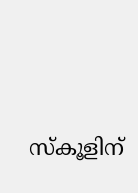സ്‌കൂളിന്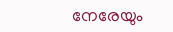നേരേയും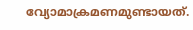വ്യോമാക്രമണമുണ്ടായത്.